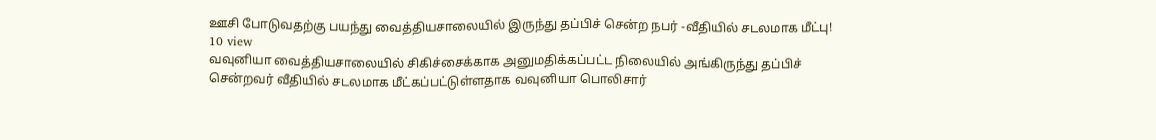ஊசி போடுவதற்கு பயந்து வைத்தியசாலையில் இருந்து தப்பிச் சென்ற நபர் -வீதியில் சடலமாக மீட்பு!
10 view
வவுனியா வைத்தியசாலையில் சிகிச்சைக்காக அனுமதிக்கப்பட்ட நிலையில் அங்கிருந்து தப்பிச் சென்றவர் வீதியில் சடலமாக மீட்கப்பட்டுள்ளதாக வவுனியா பொலிசார்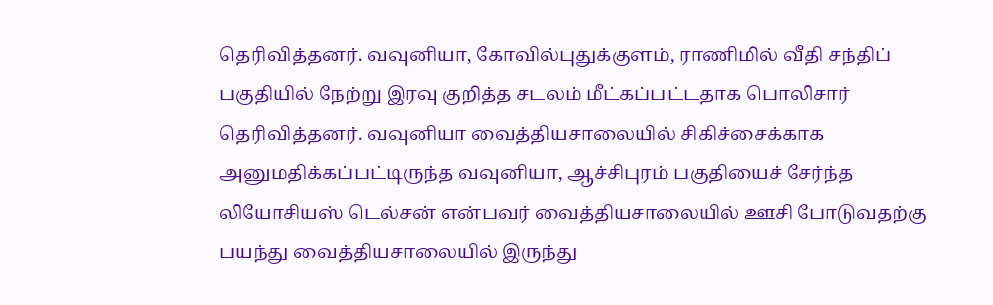தெரிவித்தனர். வவுனியா, கோவில்புதுக்குளம், ராணிமில் வீதி சந்திப் பகுதியில் நேற்று இரவு குறித்த சடலம் மீட்கப்பட்டதாக பொலிசார் தெரிவித்தனர். வவுனியா வைத்தியசாலையில் சிகிச்சைக்காக அனுமதிக்கப்பட்டிருந்த வவுனியா, ஆச்சிபுரம் பகுதியைச் சேர்ந்த லியோசியஸ் டெல்சன் என்பவர் வைத்தியசாலையில் ஊசி போடுவதற்கு பயந்து வைத்தியசாலையில் இருந்து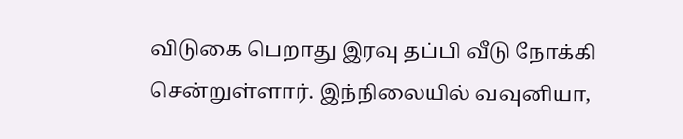விடுகை பெறாது இரவு தப்பி வீடு நோக்கி சென்றுள்ளார். இந்நிலையில் வவுனியா,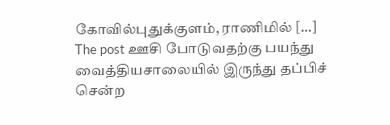கோவில்புதுக்குளம், ராணிமில் […]
The post ஊசி போடுவதற்கு பயந்து வைத்தியசாலையில் இருந்து தப்பிச் சென்ற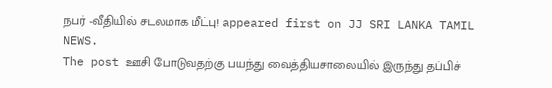நபர் -வீதியில் சடலமாக மீட்பு! appeared first on JJ SRI LANKA TAMIL NEWS.
The post ஊசி போடுவதற்கு பயந்து வைத்தியசாலையில் இருந்து தப்பிச்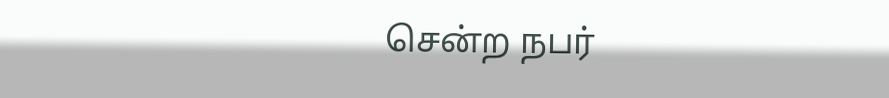சென்ற நபர்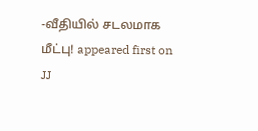-வீதியில் சடலமாக மீட்பு! appeared first on JJ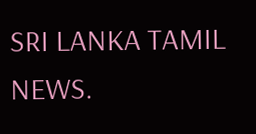SRI LANKA TAMIL NEWS.